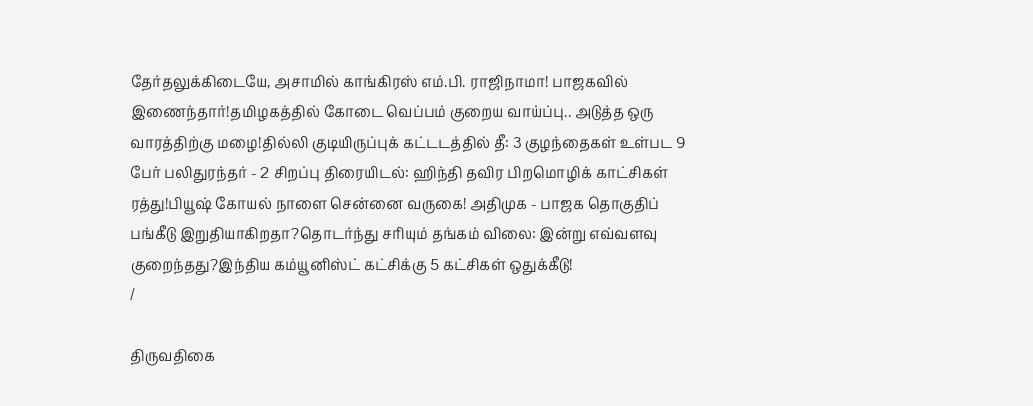தேர்தலுக்கிடையே, அசாமில் காங்கிரஸ் எம்.பி. ராஜிநாமா! பாஜகவில் இணைந்தார்!தமிழகத்தில் கோடை வெப்பம் குறைய வாய்ப்பு.. அடுத்த ஒரு வாரத்திற்கு மழை!தில்லி குடியிருப்புக் கட்டடத்தில் தீ: 3 குழந்தைகள் உள்பட 9 பேர் பலிதுரந்தர் - 2 சிறப்பு திரையிடல்: ஹிந்தி தவிர பிறமொழிக் காட்சிகள் ரத்து!பியூஷ் கோயல் நாளை சென்னை வருகை! அதிமுக - பாஜக தொகுதிப் பங்கீடு இறுதியாகிறதா?தொடர்ந்து சரியும் தங்கம் விலை: இன்று எவ்வளவு குறைந்தது?இந்திய கம்யூனிஸ்ட் கட்சிக்கு 5 கட்சிகள் ஒதுக்கீடு!
/

திருவதிகை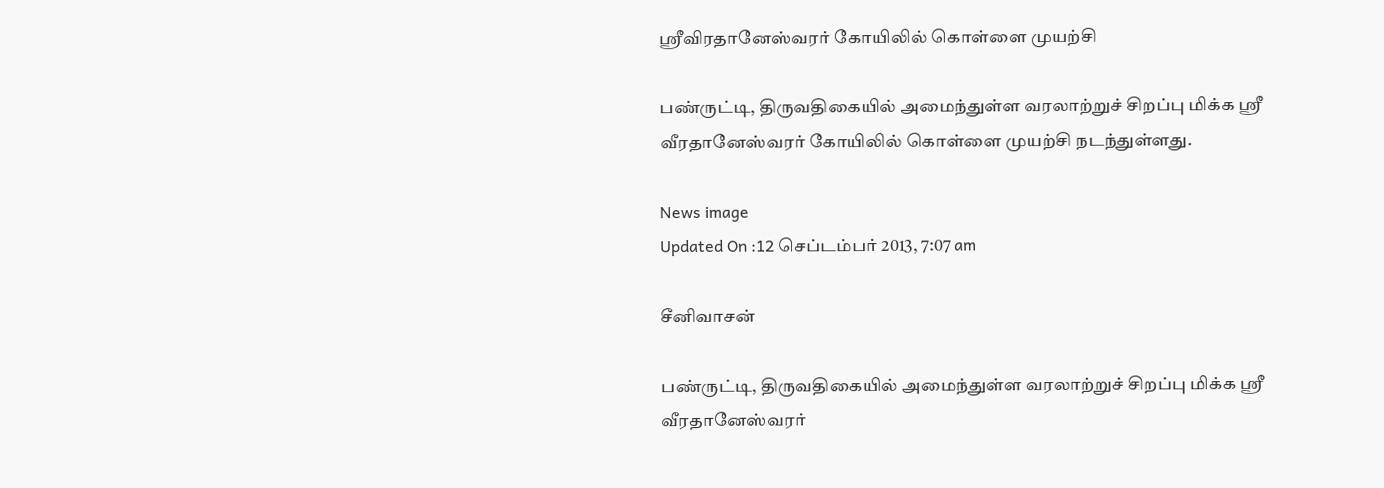ஸ்ரீவிரதானேஸ்வரர் கோயிலில் கொள்ளை முயற்சி

பண்ருட்டி, திருவதிகையில் அமைந்துள்ள வரலாற்றுச் சிறப்பு மிக்க ஸ்ரீ வீரதானேஸ்வரர் கோயிலில் கொள்ளை முயற்சி நடந்துள்ளது.

News image
Updated On :12 செப்டம்பர் 2013, 7:07 am

சீனிவாசன்

பண்ருட்டி, திருவதிகையில் அமைந்துள்ள வரலாற்றுச் சிறப்பு மிக்க ஸ்ரீ வீரதானேஸ்வரர்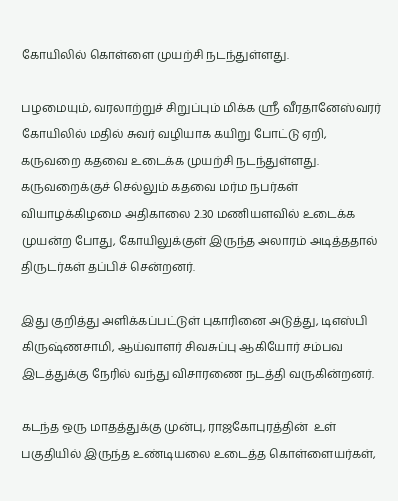கோயிலில் கொள்ளை முயற்சி நடந்துள்ளது.

பழமையும், வரலாற்றுச் சிறுப்பும் மிக்க ஸ்ரீ வீரதானேஸ்வரர் கோயிலில் மதில் சுவர் வழியாக கயிறு போட்டு ஏறி, கருவறை கதவை உடைக்க முயற்சி நடந்துள்ளது. கருவறைக்குச் செல்லும் கதவை மர்ம நபர்கள் வியாழக்கிழமை அதிகாலை 2.30 மணியளவில் உடைக்க முயன்ற போது, கோயிலுக்குள் இருந்த அலாரம் அடித்ததால் திருடர்கள் தப்பிச் சென்றனர்.

இது குறித்து அளிக்கப்பட்டுள் புகாரினை அடுத்து, டிஎஸ்பி கிருஷ்ணசாமி, ஆய்வாளர் சிவசுப்பு ஆகியோர் சம்பவ இடத்துக்கு நேரில் வந்து விசாரணை நடத்தி வருகின்றனர்.

கடந்த ஒரு மாதத்துக்கு முன்பு, ராஜகோபுரத்தின்  உள் பகுதியில் இருந்த உண்டியலை உடைத்த கொள்ளையர்கள்,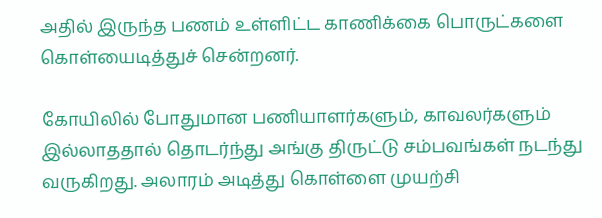அதில் இருந்த பணம் உள்ளிட்ட காணிக்கை பொருட்களை கொள்யைடித்துச் சென்றனர்.

கோயிலில் போதுமான பணியாளர்களும், காவலர்களும் இல்லாததால் தொடர்ந்து அங்கு திருட்டு சம்பவங்கள் நடந்து வருகிறது. அலாரம் அடித்து கொள்ளை முயற்சி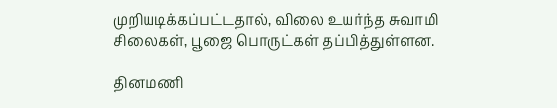முறியடிக்கப்பட்டதால், விலை உயர்ந்த சுவாமி சிலைகள், பூஜை பொருட்கள் தப்பித்துள்ளன.

தினமணி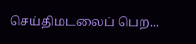செய்திமடலைப் பெற...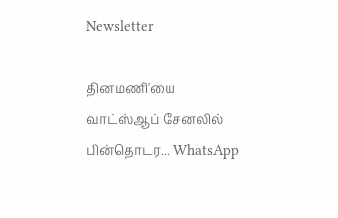Newsletter

தினமணி'யை வாட்ஸ்ஆப் சேனலில் பின்தொடர... WhatsApp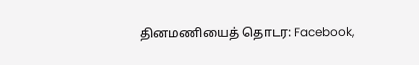தினமணியைத் தொடர: Facebook,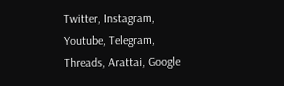Twitter, Instagram, Youtube, Telegram, Threads, Arattai, Google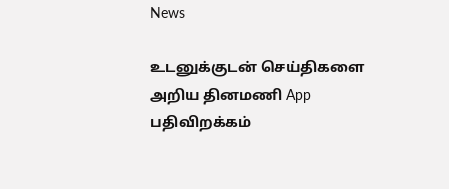News

உடனுக்குடன் செய்திகளை அறிய தினமணி App பதிவிறக்கம்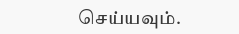செய்யவும்.